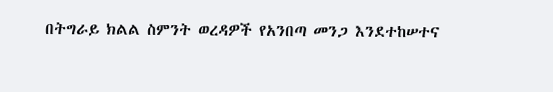በትግራይ ክልል ስምንት ወረዳዎች የአንበጣ መንጋ እንደተከሠተና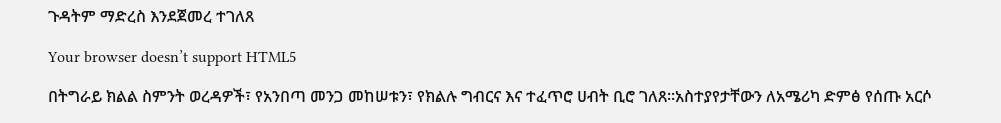ጉዳትም ማድረስ እንደጀመረ ተገለጸ

Your browser doesn’t support HTML5

በትግራይ ክልል ስምንት ወረዳዎች፣ የአንበጣ መንጋ መከሠቱን፣ የክልሉ ግብርና እና ተፈጥሮ ሀብት ቢሮ ገለጸ፡፡አስተያየታቸውን ለአሜሪካ ድምፅ የሰጡ አርሶ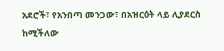አደሮች፣ የአንበጣ መንጋው፣ በአዝርዕት ላይ ሊያደርስ ከሚችለው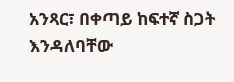አንጻር፣ በቀጣይ ከፍተኛ ስጋት እንዳለባቸው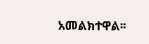አመልክተዋል፡፡